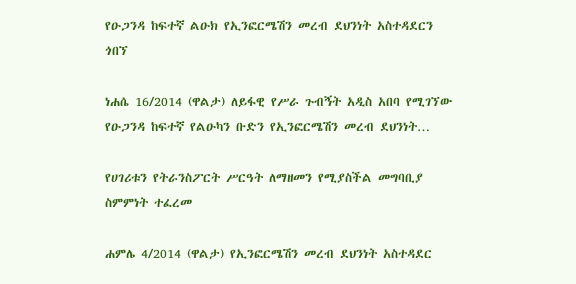የዑጋንዳ ከፍተኛ ልዑክ የኢንፎርሜሽን መረብ ደህንነት አስተዳደርን ጎበኘ

ነሐሴ 16/2014 (ዋልታ) ለይፋዊ የሥራ ጉብኝት አዲስ አበባ የሚገኘው የዑጋንዳ ከፍተኛ የልዑካን ቡድን የኢንፎርሜሽን መረብ ደህንነት…

የሀገሪቱን የትራንስፖርት ሥርዓት ለማዘመን የሚያስችል መግባቢያ ስምምነት ተፈረመ

ሐምሌ 4/2014 (ዋልታ) የኢንፎርሜሽን መረብ ደህንነት አስተዳደር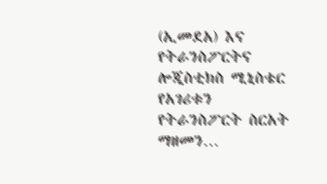(ኢመደአ) እና የትራንስፖርትና ሎጂስቲክስ ሚኒስቴር የአገሪቱን የትራንስፖርት ስርአት ማዘመን…